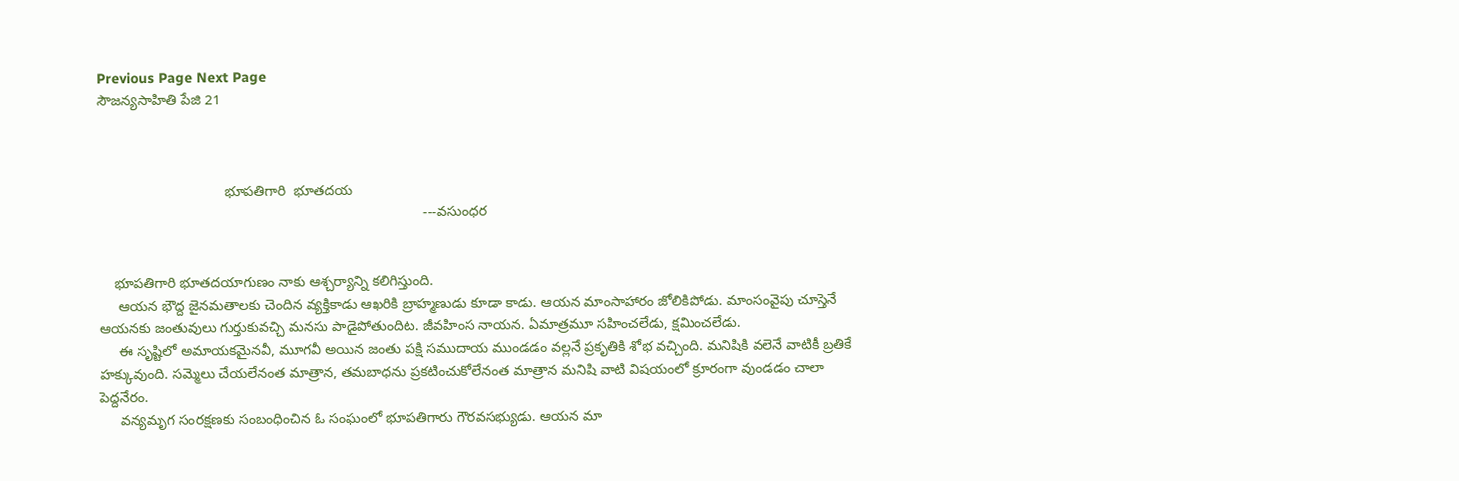Previous Page Next Page
సౌజన్యసాహితి పేజి 21



                                భూపతిగారి  భూతదయ
                                                                                  ---వసుంధర


    భూపతిగారి భూతదయాగుణం నాకు ఆశ్చర్యాన్ని కలిగిస్తుంది.
     ఆయన భౌద్ద జైనమతాలకు చెందిన వ్యక్తికాడు ఆఖరికి బ్రాహ్మణుడు కూడా కాడు. ఆయన మాంసాహారం జోలికిపోడు. మాంసంవైపు చూస్తెనే ఆయనకు జంతువులు గుర్తుకువచ్చి మనసు పాడైపోతుందిట. జీవహింస నాయన. ఏమాత్రమూ సహించలేడు, క్షమించలేడు.
     ఈ సృష్టిలో అమాయకమైనవీ, మూగవీ అయిన జంతు పక్షి సముదాయ ముండడం వల్లనే ప్రకృతికి శోభ వచ్చింది. మనిషికి వలెనే వాటికీ బ్రతికే హక్కువుంది. సమ్మెలు చేయలేనంత మాత్రాన, తమబాధను ప్రకటించుకోలేనంత మాత్రాన మనిషి వాటి విషయంలో క్రూరంగా వుండడం చాలా పెద్దనేరం.
     వన్యమృగ సంరక్షణకు సంబంధించిన ఓ సంఘంలో భూపతిగారు గౌరవసభ్యుడు. ఆయన మా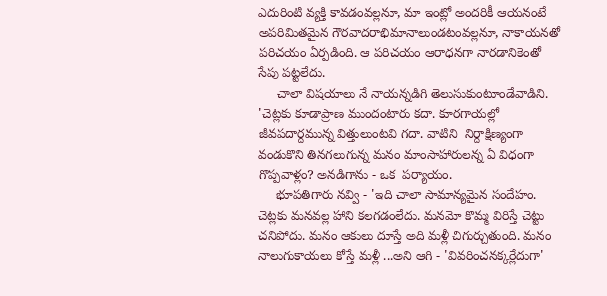ఎదురింటి వ్యక్తి కావడంవల్లనూ, మా ఇంట్లో అందరికీ ఆయనంటే అపరిమితమైన గౌరవాదరాభిమానాలుండటంవల్లనూ, నాకాయనతో పరిచయం ఏర్పడింది. ఆ పరిచయం ఆరాధనగా నారడానికెంతో సేపు పట్టలేదు.
     చాలా విషయాలు నే నాయన్నడిగి తెలుసుకుంటూండేవాడిని. 'చెట్లకు కూడాప్రాణ ముందంటారు కదా. కూరగాయల్లో జీవపదార్దమున్న విత్తులుంటవి గదా. వాటిని  నిర్దాక్షిణ్యంగా వండుకొని తినగలుగున్న మనం మాంసాహారులన్న ఏ విధంగా గొప్పవాళ్లం? అనడిగాను - ఒక  పర్యాయం.
     భూపతిగారు నవ్వి - 'ఇది చాలా సామాన్యమైన సందేహం. చెట్లకు మనవల్ల హాని కలగడంలేదు. మనమో కొమ్మ విరిస్తే చెట్టు చనిపోదు. మనం ఆకులు దూస్తే అది మళ్లీ చిగుర్చుతుంది. మనం నాలుగుకాయలు కోస్తే మళ్లీ ...అని ఆగి - 'వివరించనక్కర్లేదుగా'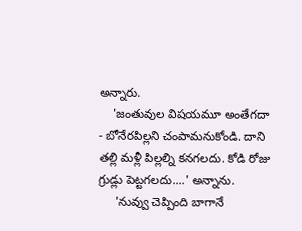అన్నారు.
    'జంతువుల విషయమూ అంతేగదా - బోనేరపిల్లని చంపామనుకోండి. దాని తల్లి మళ్లీ పిల్లల్ని కనగలదు. కోడి రోజు గ్రుడ్లు పెట్టగలదు....' అన్నాను.
     'నువ్వు చెప్పింది బాగానే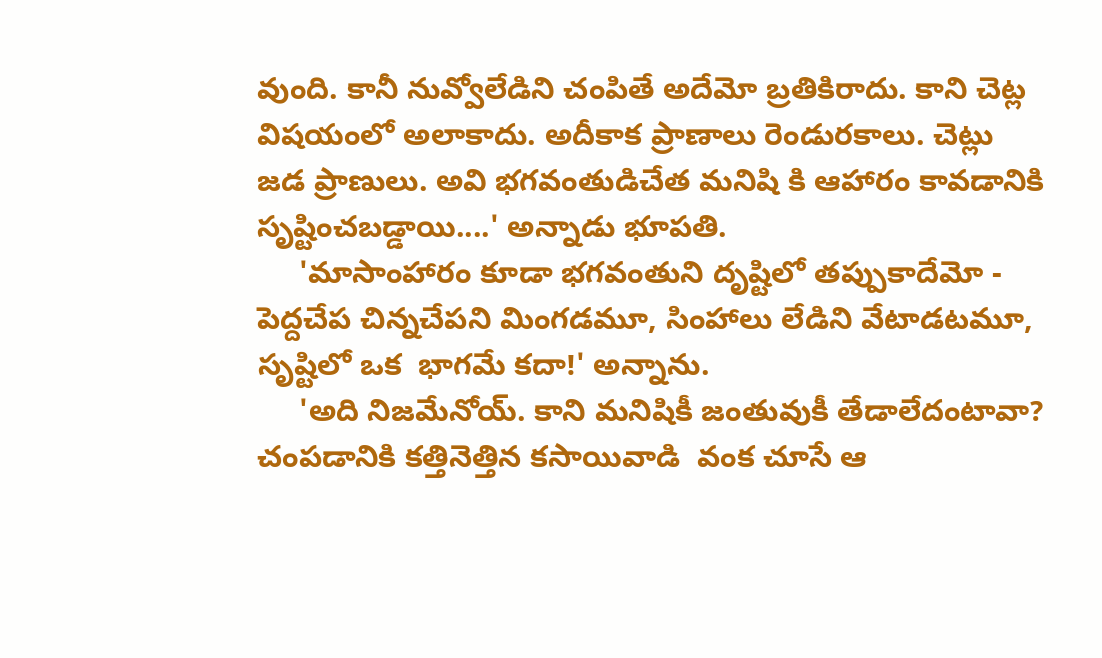వుంది. కానీ నువ్వోలేడిని చంపితే అదేమో బ్రతికిరాదు. కాని చెట్ల విషయంలో అలాకాదు. అదీకాక ప్రాణాలు రెండురకాలు. చెట్లు జడ ప్రాణులు. అవి భగవంతుడిచేత మనిషి కి ఆహారం కావడానికి  సృష్టించబడ్డాయి....' అన్నాడు భూపతి.
     'మాసాంహారం కూడా భగవంతుని దృష్టిలో తప్పుకాదేమో - పెద్దచేప చిన్నచేపని మింగడమూ, సింహాలు లేడిని వేటాడటమూ, సృష్టిలో ఒక  భాగమే కదా!' అన్నాను.
     'అది నిజమేనోయ్. కాని మనిషికీ జంతువుకీ తేడాలేదంటావా? చంపడానికి కత్తినెత్తిన కసాయివాడి  వంక చూసే ఆ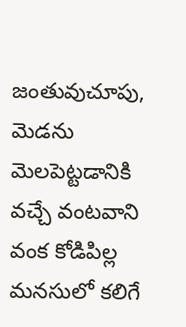జంతువుచూపు, మెడను మెలపెట్టడానికి వచ్చే వంటవాని వంక కోడిపిల్ల మనసులో కలిగే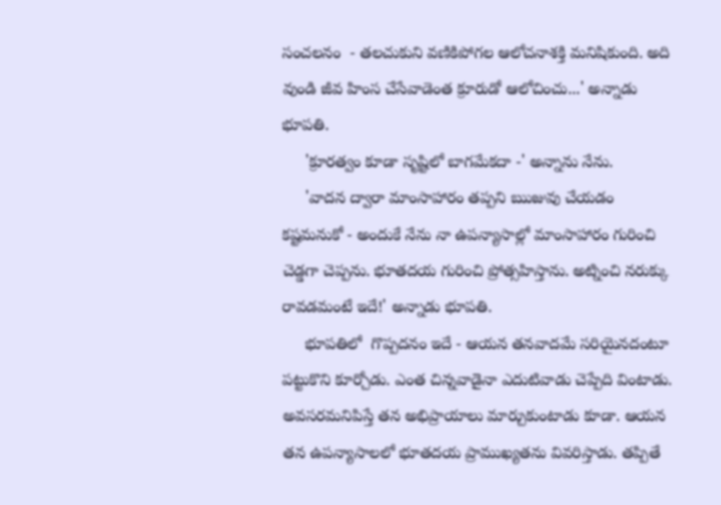సంచలనం  - తలచుకుని వణికిపోగల ఆలోచనాశక్తి మనిషికుంది. అది వుండి జీవ హింస చేసేవాడెంత క్రూరుడో ఆలోచించు...' అన్నాడు భూపతి.
     'క్రూరత్వం కూడా సృష్టిలో బాగమేకదా -' అన్నాను నేను.
     'వాదన ద్వారా మాంసాహారం తప్పని ఋజువు చేయడం కష్టమనుకో - అందుకే నేను నా ఉపన్యాసాల్లో మాంసాహారం గురించి చెడ్డగా చెప్పను. భూతదయ గురించి ప్రోత్సహిస్తాను. అట్నించి నరుక్కు రావడమంటే ఇదే!' అన్నాడు భూపతి.
     భూపతిలో  గొప్పదనం ఇదే - ఆయన తనవాదమే సరియైనదంటూ పట్టుకొని కూర్చోడు. ఎంత చిన్నవాడైనా ఎదుటివాడు చెప్పేది వింటాడు. అవసరమనిపిస్తే తన అభిప్రాయాలు మార్చుకుంటాడు కూడా. ఆయన తన ఉపన్యాసాలలో భూతదయ ప్రాముఖ్యతను వివరిస్తాడు. తప్పితే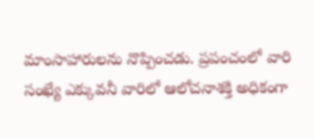మాంసాహారులను నొప్పించడు. ప్రపంచంలో వారి సంఖ్యే ఎక్కువనీ వారిలో ఆలోచనాశక్తి అధికంగా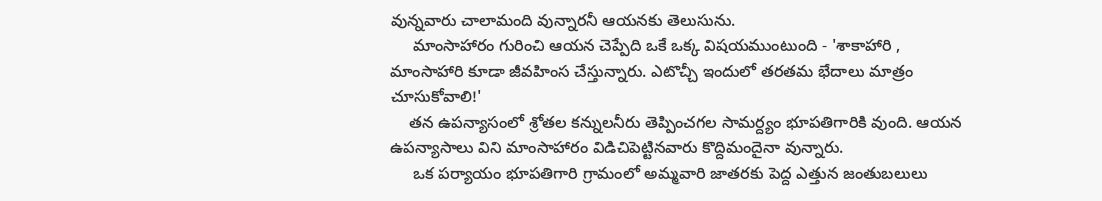వున్నవారు చాలామంది వున్నారనీ ఆయనకు తెలుసును.
     మాంసాహారం గురించి ఆయన చెప్పేది ఒకే ఒక్క విషయముంటుంది - 'శాకాహారి , మాంసాహారి కూడా జీవహింస చేస్తున్నారు. ఎటొచ్చీ ఇందులో తరతమ భేదాలు మాత్రం చూసుకోవాలి!'
    తన ఉపన్యాసంలో శ్రోతల కన్నులనీరు తెప్పించగల సామర్ద్యం భూపతిగారికి వుంది. ఆయన ఉపన్యాసాలు విని మాంసాహారం విడిచిపెట్టినవారు కొద్దిమందైనా వున్నారు.
     ఒక పర్యాయం భూపతిగారి గ్రామంలో అమ్మవారి జాతరకు పెద్ద ఎత్తున జంతుబలులు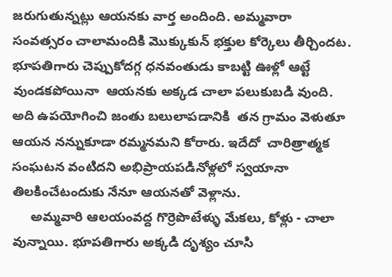జరుగుతున్నట్లు ఆయనకు వార్త అందింది. అమ్మవారా సంవత్సరం చాలామందికి మొక్కుకున్ భక్తుల కోర్కెలు తీర్చిందట. భూపతిగారు చెప్పుకోదగ్గ ధనవంతుడు కాబట్టి ఊళ్లో ఆట్టే వుండకపోయినా  ఆయనకు అక్కడ చాలా పలుకుబడి వుంది. అది ఉపయోగించి జంతు బలులాపడానికి  తన గ్రామం వెళుతూ ఆయన నన్నుకూడా రమ్మనమని కోరారు. ఇదేదో  చారిత్రాత్మక సంఘటన వంటిదని అభిప్రాయపడినోళ్లలో స్వయానా తిలకించేటందుకు నేనూ ఆయనతో వెళ్లాను.
     అమ్మవారి ఆలయంవద్ద గొర్రెపొటేళ్ళు మేకలు, కోళ్లు - చాలా వున్నాయి. భూపతిగారు అక్కడి దృశ్యం చూసి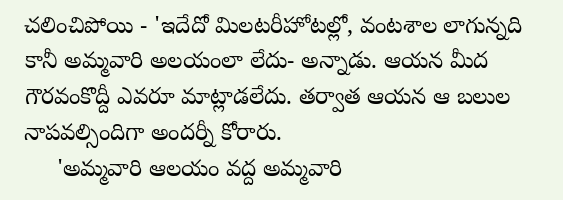చలించిపోయి - 'ఇదేదో మిలటరీహోటల్లో, వంటశాల లాగున్నది కానీ అమ్మవారి అలయంలా లేదు- అన్నాడు. ఆయన మీద గౌరవంకొద్దీ ఎవరూ మాట్లాడలేదు. తర్వాత ఆయన ఆ బలుల నాపవల్సిందిగా అందర్నీ కోరారు.
     'అమ్మవారి ఆలయం వద్ద అమ్మవారి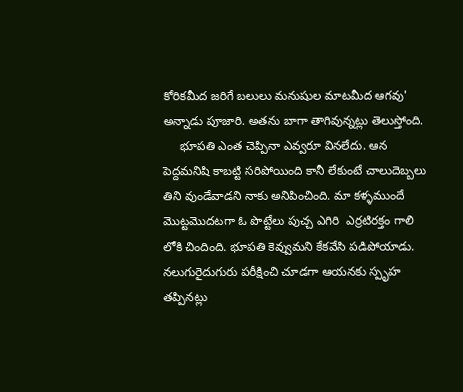కోరికమీద జరిగే బలులు మనుషుల మాటమీద ఆగవు' అన్నాడు పూజారి. అతను బాగా తాగివున్నట్లు తెలుస్తోంది.
     భూపతి ఎంత చెప్పినా ఎవ్వరూ వినలేదు. ఆన పెద్దమనిషి కాబట్టి సరిపోయింది కానీ లేకుంటే చాలుదెబ్బలు తిని వుండేవాడని నాకు అనిపించింది. మా కళ్ళముందే మొట్టమొదటగా ఓ పొట్టేలు పుచ్చ ఎగిరి  ఎర్రటిరక్తం గాలి లోకి చిందింది. భూపతి కెవ్వుమని కేకవేసి పడిపోయాడు. నలుగురైదుగురు పరీక్షించి చూడగా ఆయనకు స్పృహ తప్పినట్లు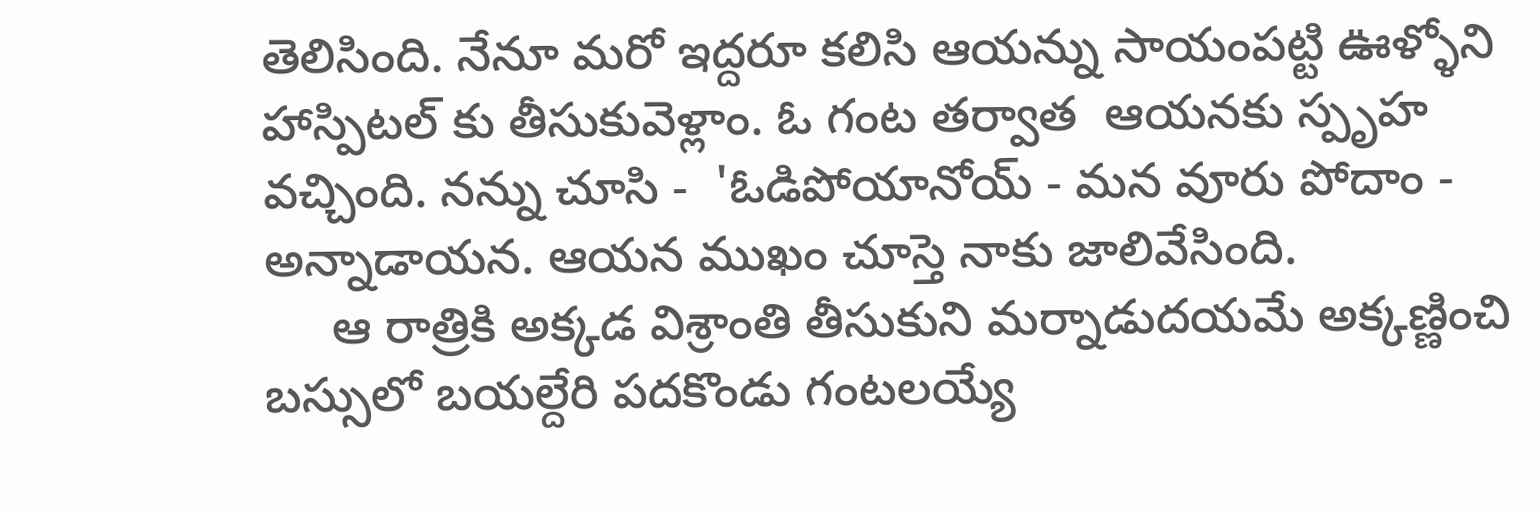తెలిసింది. నేనూ మరో ఇద్దరూ కలిసి ఆయన్ను సాయంపట్టి ఊళ్ళోని హాస్పిటల్ కు తీసుకువెళ్లాం. ఓ గంట తర్వాత  ఆయనకు స్పృహ వచ్చింది. నన్ను చూసి -  'ఓడిపోయానోయ్ - మన వూరు పోదాం - అన్నాడాయన. ఆయన ముఖం చూస్తె నాకు జాలివేసింది.
     ఆ రాత్రికి అక్కడ విశ్రాంతి తీసుకుని మర్నాడుదయమే అక్కణ్ణించి బస్సులో బయల్దేరి పదకొండు గంటలయ్యే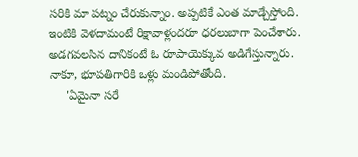సరికి మా పట్నం చేరుకున్నాం. అప్పటికే ఎంత మాడ్చేస్తోంది. ఇంటికి వెళదామంటే రిక్షావాళ్లందరూ ధరలుబాగా పెంచేశారు. అడగవలసిన దానికంటే ఓ రూపాయెక్కువ అడిగేస్తున్నారు. నాకూ, భూపతిగారికి ఒళ్లు మండిపోతోంది.
     'ఏమైనా సరే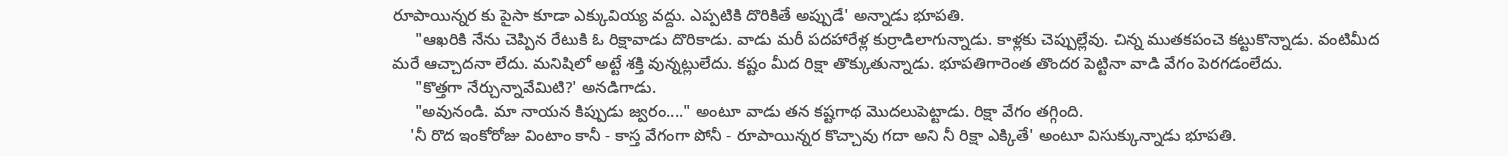రూపాయిన్నర కు పైసా కూడా ఎక్కువియ్య వద్దు. ఎప్పటికి దొరికితే అప్పుడే' అన్నాడు భూపతి.
     "ఆఖరికి నేను చెప్పిన రేటుకి ఓ రిక్షావాడు దొరికాడు. వాడు మరీ పదహారేళ్ల కుర్రాడిలాగున్నాడు. కాళ్లకు చెప్పుల్లేవు. చిన్న ముతకపంచె కట్టుకొన్నాడు. వంటిమీద మరే ఆచ్చాదనా లేదు. మనిషిలో అట్టే శక్తి వున్నట్లులేదు. కష్టం మీద రిక్షా తొక్కుతున్నాడు. భూపతిగారెంత తొందర పెట్టినా వాడి వేగం పెరగడంలేదు.
     "కొత్తగా నేర్చున్నావేమిటి?' అనడిగాడు.
     "అవునండి. మా నాయన కిప్పుడు జ్వరం...." అంటూ వాడు తన కష్టగాథ మొదలుపెట్టాడు. రిక్షా వేగం తగ్గింది.
    'నీ రొద ఇంకోరోజు వింటాం కానీ - కాస్త వేగంగా పోనీ - రూపాయిన్నర కొచ్చావు గదా అని నీ రిక్షా ఎక్కితే' అంటూ విసుక్కున్నాడు భూపతి.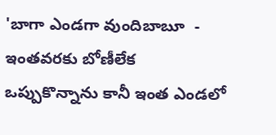'బాగా ఎండగా వుందిబాబూ  - ఇంతవరకు బోణీలేక ఒప్పుకొన్నాను కానీ ఇంత ఎండలో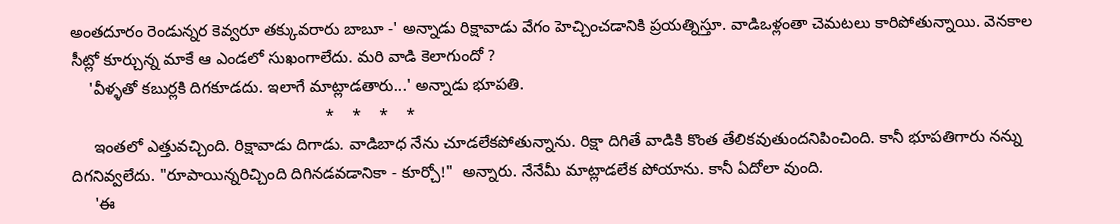అంతదూరం రెండున్నర కెవ్వరూ తక్కువరారు బాబూ -' అన్నాడు రిక్షావాడు వేగం హెచ్చించడానికి ప్రయత్నిస్తూ. వాడిఒళ్లంతా చెమటలు కారిపోతున్నాయి. వెనకాల సీట్లో కూర్చున్న మాకే ఆ ఎండలో సుఖంగాలేదు. మరి వాడి కెలాగుందో ?
    'వీళ్ళతో కబుర్లకి దిగకూడదు. ఇలాగే మాట్లాడతారు...' అన్నాడు భూపతి.
                                                        *    *    *    *
     ఇంతలో ఎత్తువచ్చింది. రిక్షావాడు దిగాడు. వాడిబాధ నేను చూడలేకపోతున్నాను. రిక్షా దిగితే వాడికి కొంత తేలికవుతుందనిపించింది. కానీ భూపతిగారు నన్ను దిగనివ్వలేదు. "రూపాయిన్నరిచ్చింది దిగినడవడానికా - కూర్చో!"  అన్నారు. నేనేమీ మాట్లాడలేక పోయాను. కానీ ఏదోలా వుంది.
     'ఈ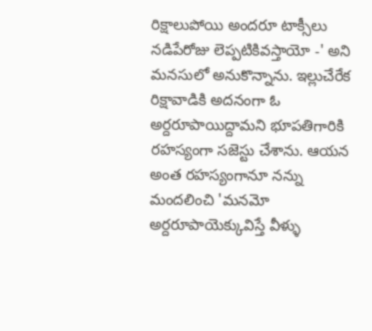రిక్షాలుపోయి అందరూ టాక్సీలు నడిపేరోజు లెప్పటికివస్తాయో -' అని మనసులో అనుకొన్నాను. ఇల్లుచేరేక రిక్షావాడికి అదనంగా ఓ అర్దరూపాయిద్దామని భూపతిగారికి రహస్యంగా సజెస్టు చేశాను. ఆయన అంత రహస్యంగానూ నన్ను మందలించి 'మనమో అర్దరూపాయెక్కువిస్తే వీళ్ళు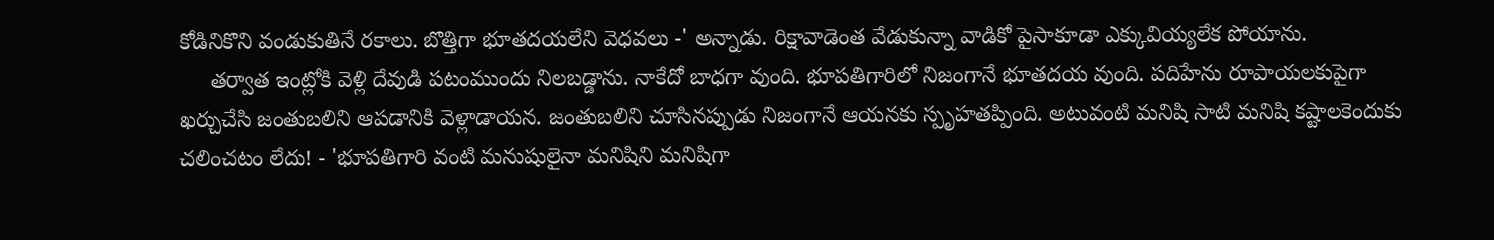కోడినికొని వండుకుతినే రకాలు. బొత్తిగా భూతదయలేని వెధవలు -' అన్నాడు. రిక్షావాడెంత వేడుకున్నా వాడికో పైసాకూడా ఎక్కువియ్యలేక పోయాను.
     తర్వాత ఇంట్లోకి వెళ్లి దేవుడి పటంముందు నిలబడ్డాను. నాకేదో బాధగా వుంది. భూపతిగారిలో నిజంగానే భూతదయ వుంది. పదిహేను రూపాయలకుపైగా ఖర్చుచేసి జంతుబలిని ఆపడానికి వెళ్లాడాయన. జంతుబలిని చూసినప్పుడు నిజంగానే ఆయనకు స్పృహతప్పింది. అటువంటి మనిషి సాటి మనిషి కష్టాలకెందుకు చలించటం లేదు! - 'భూపతిగారి వంటి మనుషులైనా మనిషిని మనిషిగా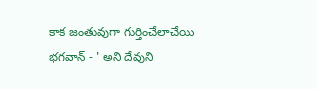కాక జంతువుగా గుర్తించేలాచేయి భగవాన్ - ' అని దేవుని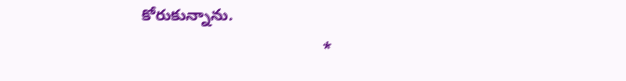కోరుకున్నాను.
                                        *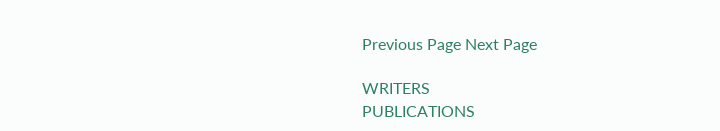Previous Page Next Page

WRITERS
PUBLICATIONS